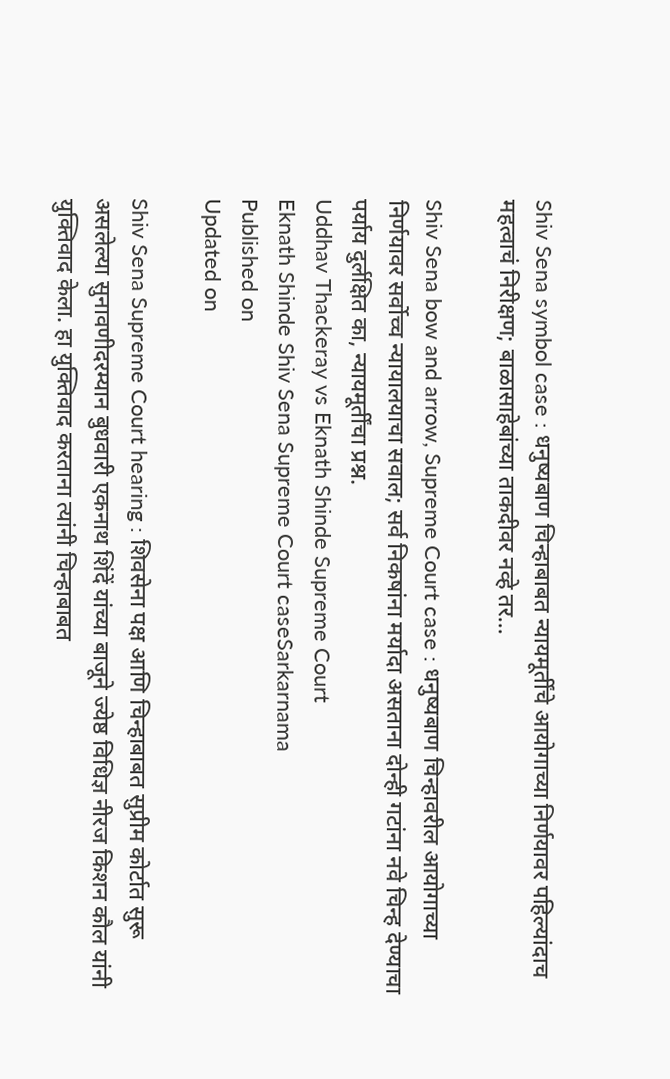Shiv Sena symbol case : धनुष्यबाण चिन्हाबाबत न्यायमूर्तींचे आयोगाच्या निर्णयावर पहिल्यांदाच महत्वाचं निरीक्षण; बाळासाहेबांच्या ताकदीवर नव्हे तर...

Shiv Sena bow and arrow, Supreme Court case : धनुष्यबाण चिन्हावरील आयोगाच्या निर्णयावर सर्वोच्च न्यायालयाचा सवाल; सर्व निकषांना मर्यादा असताना दोन्ही गटांना नवे चिन्ह देण्याचा पर्याय दुर्लक्षित का, न्यायमूर्तींचा प्रश्न.
Uddhav Thackeray vs Eknath Shinde Supreme Court
Eknath Shinde Shiv Sena Supreme Court caseSarkarnama
Published on
Updated on

Shiv Sena Supreme Court hearing : शिवसेना पक्ष आणि चिन्हाबाबत सुप्रीम कोर्टात सुरू असलेल्या सुनावणीदरम्यान बुधवारी एकनाथ शिंदें यांच्या बाजूने ज्येष्ठ विधिज्ञ नीरज किशन कौल यांनी युक्तिवाद केला. हा युक्तिवाद करताना त्यांनी चिन्हाबाबत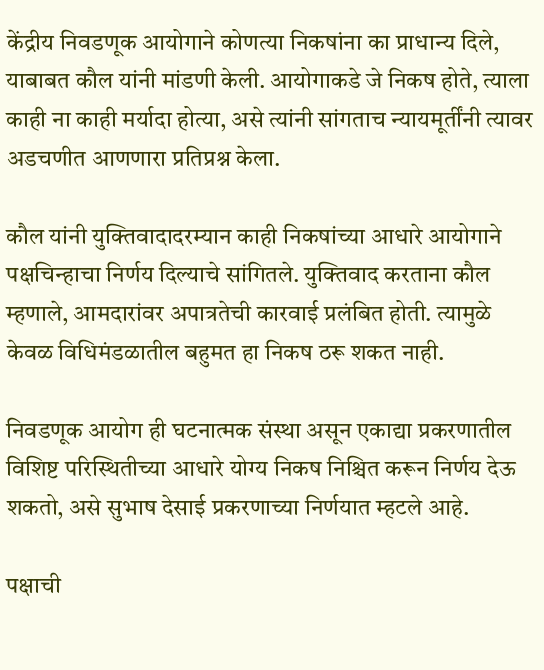केंद्रीय निवडणूक आयोगाने कोणत्या निकषांना का प्राधान्य दिले, याबाबत कौल यांनी मांडणी केली. आयोगाकडे जे निकष होते, त्याला काही ना काही मर्यादा होत्या, असे त्यांनी सांगताच न्यायमूर्तींनी त्यावर अडचणीत आणणारा प्रतिप्रश्न केला.

कौल यांनी युक्तिवादादरम्यान काही निकषांच्या आधारे आयोगाने पक्षचिन्हाचा निर्णय दिल्याचे सांगितले. युक्तिवाद करताना कौल म्हणाले, आमदारांवर अपात्रतेची कारवाई प्रलंबित होती. त्यामुळे केवळ विधिमंडळातील बहुमत हा निकष ठरू शकत नाही.

निवडणूक आयोग ही घटनात्मक संस्था असून एकाद्या प्रकरणातील विशिष्ट परिस्थितीच्या आधारे योग्य निकष निश्चित करून निर्णय देऊ शकतो, असे सुभाष देसाई प्रकरणाच्या निर्णयात म्हटले आहे.

पक्षाची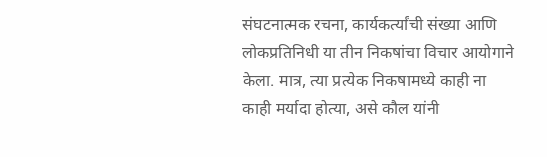संघटनात्मक रचना, कार्यकर्त्यांची संख्या आणि लोकप्रतिनिधी या तीन निकषांचा विचार आयोगाने केला. मात्र, त्या प्रत्येक निकषामध्ये काही ना काही मर्यादा होत्या, असे कौल यांनी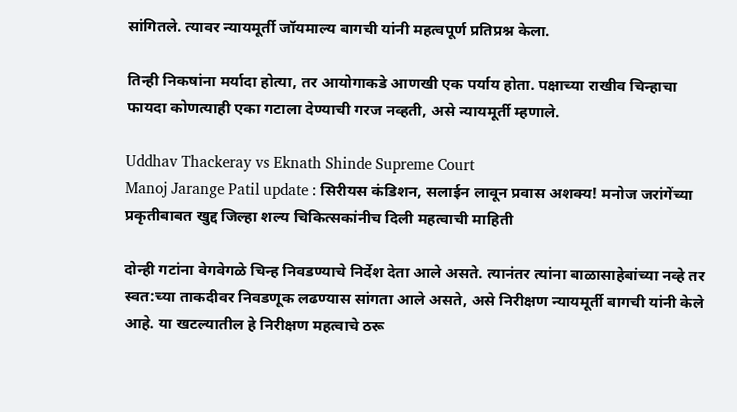सांगितले. त्यावर न्यायमूर्ती जॉयमाल्य बागची यांनी महत्वपूर्ण प्रतिप्रश्न केला.

तिन्ही निकषांना मर्यादा होत्या, तर आयोगाकडे आणखी एक पर्याय होता. पक्षाच्या राखीव चिन्हाचा फायदा कोणत्याही एका गटाला देण्याची गरज नव्हती, असे न्यायमूर्ती म्हणाले.

Uddhav Thackeray vs Eknath Shinde Supreme Court
Manoj Jarange Patil update : सिरीयस कंडिशन, सलाईन लावून प्रवास अशक्य! मनोज जरांगेंच्या प्रकृतीबाबत खुद्द जिल्हा शल्य चिकित्सकांनीच दिली महत्वाची माहिती

दोन्ही गटांना वेगवेगळे चिन्ह निवडण्याचे निर्देश देता आले असते. त्यानंतर त्यांना बाळासाहेबांच्या नव्हे तर स्वत:च्या ताकदीवर निवडणूक लढण्यास सांगता आले असते, असे निरीक्षण न्यायमूर्ती बागची यांनी केले आहे. या खटल्यातील हे निरीक्षण महत्वाचे ठरू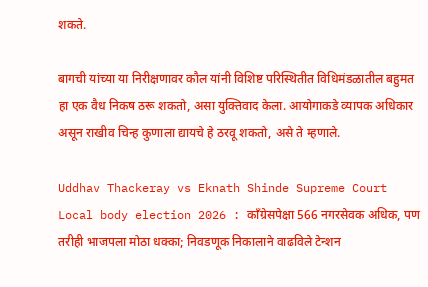शकते.

बागची यांच्या या निरीक्षणावर कौल यांनी विशिष्ट परिस्थितीत विधिमंडळातील बहुमत हा एक वैध निकष ठरू शकतो, असा युक्तिवाद केला. आयोगाकडे व्यापक अधिकार असून राखीव चिन्ह कुणाला द्यायचे हे ठरवू शकतो, असे ते म्हणाले.

Uddhav Thackeray vs Eknath Shinde Supreme Court
Local body election 2026 : काँग्रेसपेक्षा 566 नगरसेवक अधिक, पण तरीही भाजपला मोठा धक्का; निवडणूक निकालाने वाढविले टेन्शन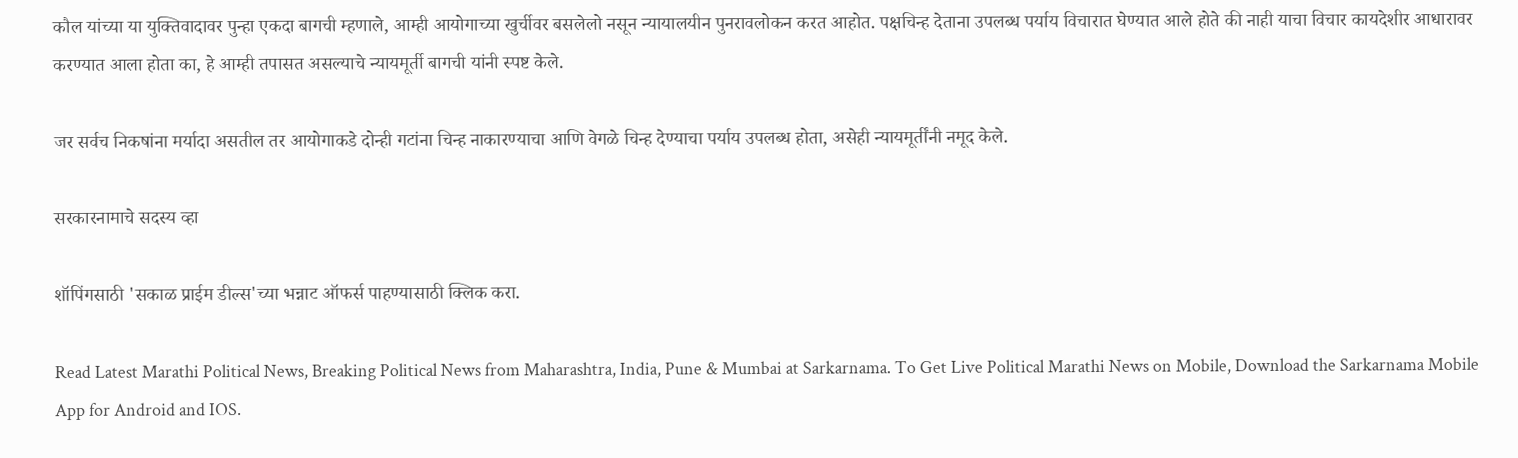कौल यांच्या या युक्तिवादावर पुन्हा एकदा बागची म्हणाले, आम्ही आयोगाच्या खुर्चीवर बसलेलो नसून न्यायालयीन पुनरावलोकन करत आहोत. पक्षचिन्ह देताना उपलब्ध पर्याय विचारात घेण्यात आले होते की नाही याचा विचार कायदेशीर आधारावर करण्यात आला होता का, हे आम्ही तपासत असल्याचे न्यायमूर्ती बागची यांनी स्पष्ट केले.

जर सर्वच निकषांना मर्यादा असतील तर आयोगाकडे दोन्ही गटांना चिन्ह नाकारण्याचा आणि वेगळे चिन्ह देण्याचा पर्याय उपलब्ध होता, असेही न्यायमूर्तींनी नमूद केले.

सरकारनामाचे सदस्य व्हा

शॉपिंगसाठी 'सकाळ प्राईम डील्स'च्या भन्नाट ऑफर्स पाहण्यासाठी क्लिक करा.

Read Latest Marathi Political News, Breaking Political News from Maharashtra, India, Pune & Mumbai at Sarkarnama. To Get Live Political Marathi News on Mobile, Download the Sarkarnama Mobile App for Android and IOS.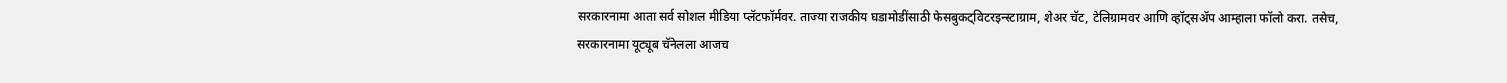सरकारनामा आता सर्व सोशल मीडिया प्लॅटफॉर्मवर. ताज्या राजकीय घडामोडींसाठी फेसबुकट्विटरइन्स्टाग्राम, शेअर चॅट, टेलिग्रामवर आणि व्हॉट्सॲप आम्हाला फॉलो करा. तसेच, सरकारनामा यूट्यूब चॅनेलला आजच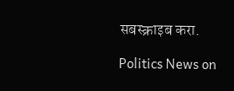सबस्क्राइब करा.

Politics News on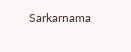Sarkarnama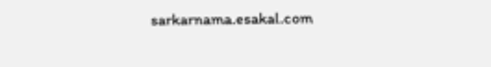sarkarnama.esakal.com